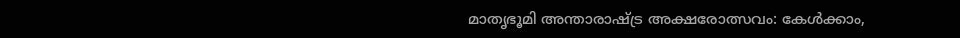മാതൃഭൂമി അന്താരാഷ്ട്ര അക്ഷരോത്സവം: കേള്‍ക്കാം,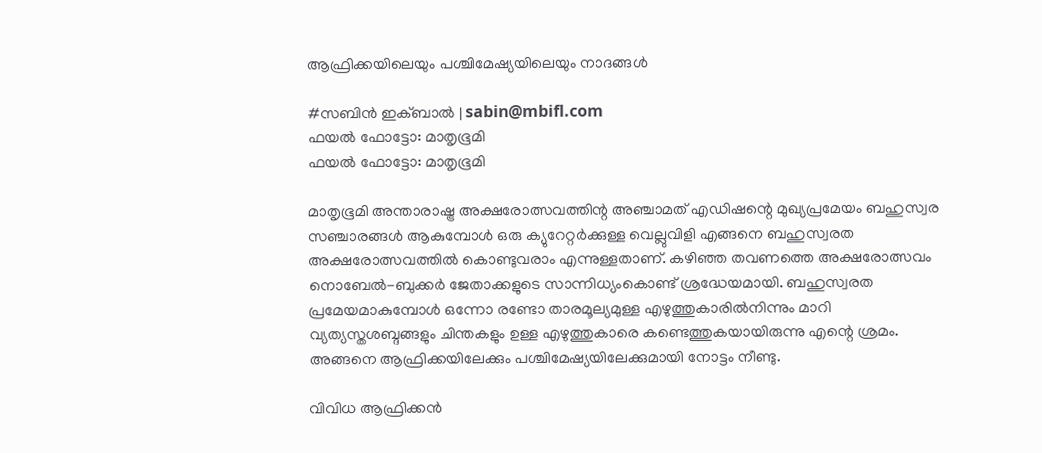ആഫ്രിക്കയിലെയും പശ്ചിമേഷ്യയിലെയും നാദങ്ങള്‍

#സബിന്‍ ഇക്ബാല്‍ | sabin@mbifl.com
ഫയല്‍ ഫോട്ടോ: മാതൃഭൂമി
ഫയല്‍ ഫോട്ടോ: മാതൃഭൂമി

മാതൃഭൂമി അന്താരാഷ്ട്ര അക്ഷരോത്സവത്തിന്റ അഞ്ചാമത് എഡിഷന്റെ മുഖ്യപ്രമേയം ബഹുസ്വര സഞ്ചാരങ്ങള്‍ ആകുമ്പോള്‍ ഒരു ക്യുറേറ്റര്‍ക്കുള്ള വെല്ലുവിളി എങ്ങനെ ബഹുസ്വരത അക്ഷരോത്സവത്തില്‍ കൊണ്ടുവരാം എന്നുള്ളതാണ്. കഴിഞ്ഞ തവണത്തെ അക്ഷരോത്സവം നൊബേല്‍-ബുക്കര്‍ ജേതാക്കളുടെ സാന്നിധ്യംകൊണ്ട് ശ്രദ്ധേയമായി. ബഹുസ്വരത പ്രമേയമാകുമ്പോള്‍ ഒന്നോ രണ്ടോ താരമൂല്യമുള്ള എഴുത്തുകാരില്‍നിന്നും മാറി വ്യത്യസ്തശബ്ദങ്ങളും ചിന്തകളും ഉള്ള എഴുത്തുകാരെ കണ്ടെത്തുകയായിരുന്നു എന്റെ ശ്രമം. അങ്ങനെ ആഫ്രിക്കയിലേക്കും പശ്ചിമേഷ്യയിലേക്കുമായി നോട്ടം നീണ്ടു.

വിവിധ ആഫ്രിക്കന്‍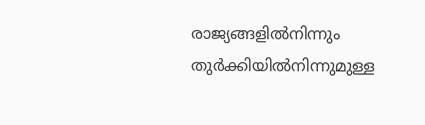രാജ്യങ്ങളില്‍നിന്നും തുര്‍ക്കിയില്‍നിന്നുമുള്ള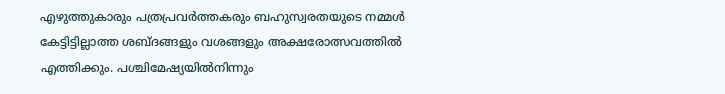എഴുത്തുകാരും പത്രപ്രവര്‍ത്തകരും ബഹുസ്വരതയുടെ നമ്മള്‍ കേട്ടിട്ടില്ലാത്ത ശബ്ദങ്ങളും വശങ്ങളും അക്ഷരോത്സവത്തില്‍ എത്തിക്കും. പശ്ചിമേഷ്യയില്‍നിന്നും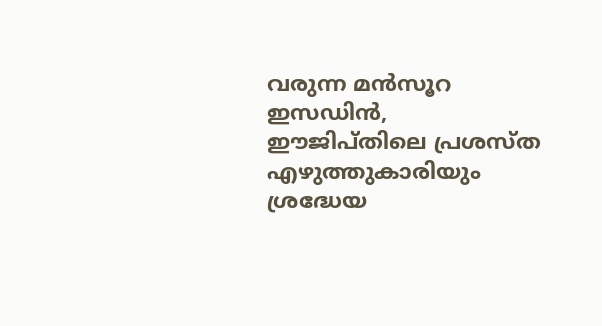വരുന്ന മന്‍സൂറ ഇസഡിന്‍, ഈജിപ്തിലെ പ്രശസ്ത എഴുത്തുകാരിയും ശ്രദ്ധേയ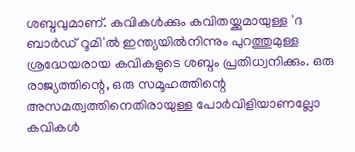ശബ്ദവുമാണ്. കവികള്‍ക്കും കവിതയ്ക്കുമായുള്ള 'ദ ബാര്‍ഡ് റൂമി'ല്‍ ഇന്ത്യയില്‍നിന്നും പുറത്തുമുള്ള ശ്രദ്ധേയരായ കവികളുടെ ശബ്ദം പ്രതിധ്വനിക്കും. ഒരു രാജ്യത്തിന്റെ, ഒരു സമൂഹത്തിന്റെ അസമത്വത്തിനെതിരായുള്ള പോര്‍വിളിയാണല്ലോ കവികള്‍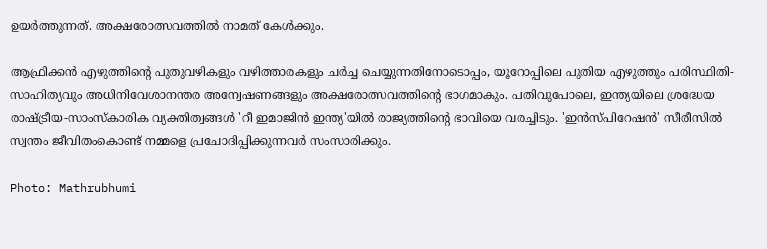ഉയര്‍ത്തുന്നത്. അക്ഷരോത്സവത്തില്‍ നാമത് കേള്‍ക്കും.

ആഫ്രിക്കന്‍ എഴുത്തിന്റെ പുതുവഴികളും വഴിത്താരകളും ചര്‍ച്ച ചെയ്യുന്നതിനോടൊപ്പം, യൂറോപ്പിലെ പുതിയ എഴുത്തും പരിസ്ഥിതി-സാഹിത്യവും അധിനിവേശാനന്തര അന്വേഷണങ്ങളും അക്ഷരോത്സവത്തിന്റെ ഭാഗമാകും. പതിവുപോലെ, ഇന്ത്യയിലെ ശ്രദ്ധേയ രാഷ്ട്രീയ-സാംസ്‌കാരിക വ്യക്തിത്വങ്ങള്‍ 'റീ ഇമാജിന്‍ ഇന്ത്യ'യില്‍ രാജ്യത്തിന്റെ ഭാവിയെ വരച്ചിടും. 'ഇന്‍സ്പിറേഷന്‍' സീരീസില്‍ സ്വന്തം ജീവിതംകൊണ്ട് നമ്മളെ പ്രചോദിപ്പിക്കുന്നവര്‍ സംസാരിക്കും.

Photo: Mathrubhumi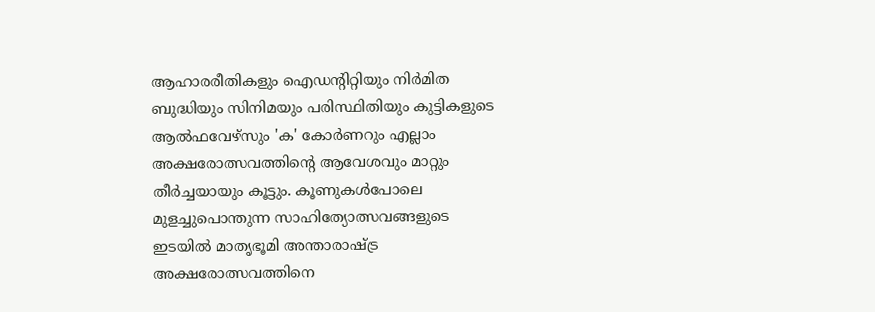ആഹാരരീതികളും ഐഡന്റിറ്റിയും നിര്‍മിത ബുദ്ധിയും സിനിമയും പരിസ്ഥിതിയും കുട്ടികളുടെ ആല്‍ഫവേഴ്സും 'ക' കോര്‍ണറും എല്ലാം അക്ഷരോത്സവത്തിന്റെ ആവേശവും മാറ്റും തീര്‍ച്ചയായും കൂട്ടും. കൂണുകള്‍പോലെ മുളച്ചുപൊന്തുന്ന സാഹിത്യോത്സവങ്ങളുടെ ഇടയില്‍ മാതൃഭൂമി അന്താരാഷ്ട്ര അക്ഷരോത്സവത്തിനെ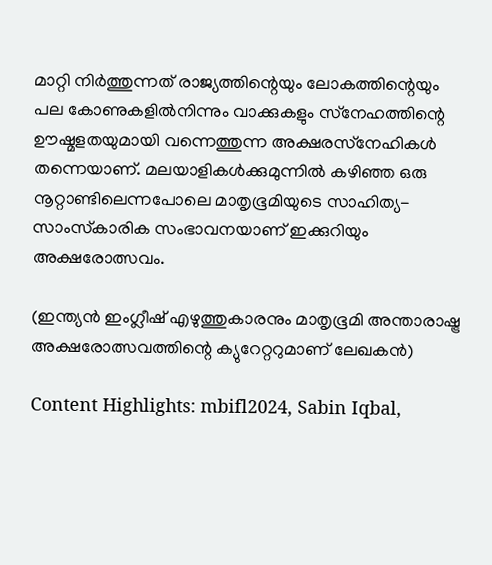മാറ്റി നിര്‍ത്തുന്നത് രാജ്യത്തിന്റെയും ലോകത്തിന്റെയും പല കോണുകളില്‍നിന്നും വാക്കുകളും സ്‌നേഹത്തിന്റെ ഊഷ്മളതയുമായി വന്നെത്തുന്ന അക്ഷരസ്‌നേഹികള്‍ തന്നെയാണ്. മലയാളികള്‍ക്കുമുന്നില്‍ കഴിഞ്ഞ ഒരു നൂറ്റാണ്ടിലെന്നപോലെ മാതൃഭൂമിയുടെ സാഹിത്യ-സാംസ്‌കാരിക സംഭാവനയാണ് ഇക്കുറിയും അക്ഷരോത്സവം.

(ഇന്ത്യന്‍ ഇംഗ്ലീഷ് എഴുത്തുകാരനും മാതൃഭൂമി അന്താരാഷ്ട്ര അക്ഷരോത്സവത്തിന്റെ ക്യുറേറ്ററുമാണ് ലേഖകന്‍)

Content Highlights: mbifl2024, Sabin Iqbal,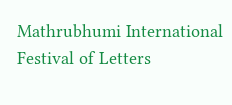Mathrubhumi International Festival of Letters